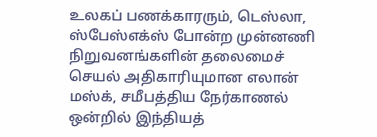உலகப் பணக்காரரும், டெஸ்லா, ஸ்பேஸ்எக்ஸ் போன்ற முன்னணி நிறுவனங்களின் தலைமைச் செயல் அதிகாரியுமான எலான் மஸ்க், சமீபத்திய நேர்காணல் ஒன்றில் இந்தியத்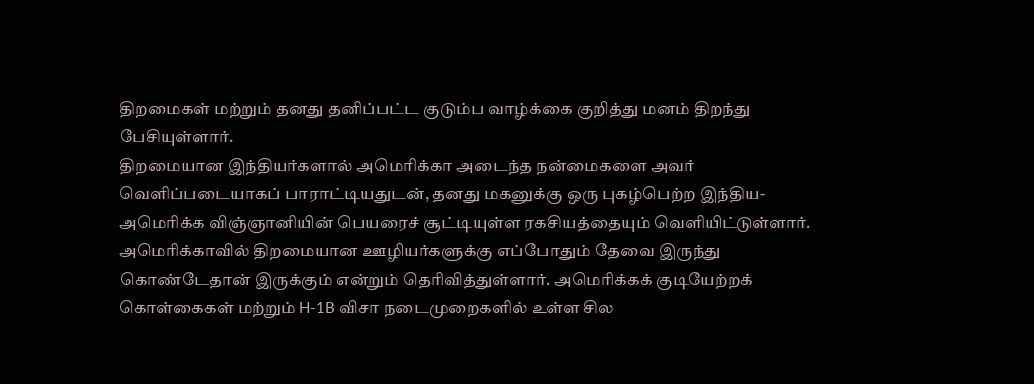திறமைகள் மற்றும் தனது தனிப்பட்ட குடும்ப வாழ்க்கை குறித்து மனம் திறந்து பேசியுள்ளார்.
திறமையான இந்தியர்களால் அமெரிக்கா அடைந்த நன்மைகளை அவர் வெளிப்படையாகப் பாராட்டியதுடன், தனது மகனுக்கு ஒரு புகழ்பெற்ற இந்திய-அமெரிக்க விஞ்ஞானியின் பெயரைச் சூட்டியுள்ள ரகசியத்தையும் வெளியிட்டுள்ளார்.
அமெரிக்காவில் திறமையான ஊழியர்களுக்கு எப்போதும் தேவை இருந்து கொண்டேதான் இருக்கும் என்றும் தெரிவித்துள்ளார். அமெரிக்கக் குடியேற்றக் கொள்கைகள் மற்றும் H-1B விசா நடைமுறைகளில் உள்ள சில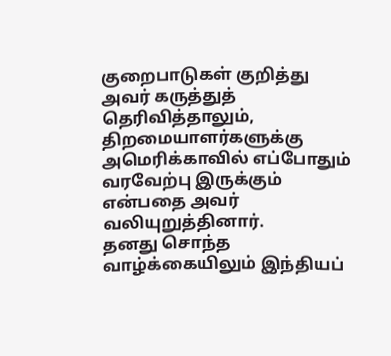குறைபாடுகள் குறித்து அவர் கருத்துத் தெரிவித்தாலும், திறமையாளர்களுக்கு அமெரிக்காவில் எப்போதும் வரவேற்பு இருக்கும் என்பதை அவர் வலியுறுத்தினார்.
தனது சொந்த வாழ்க்கையிலும் இந்தியப்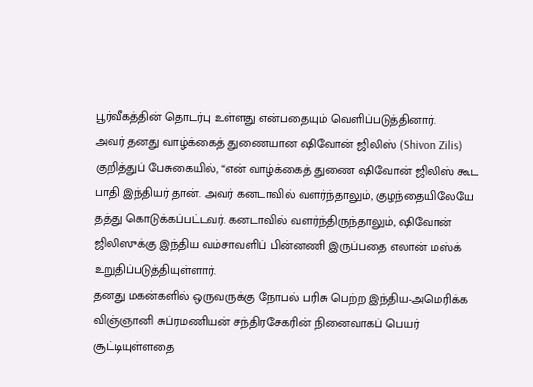பூர்வீகத்தின் தொடர்பு உள்ளது என்பதையும் வெளிப்படுத்தினார்.
அவர் தனது வாழ்க்கைத் துணையான ஷிவோன் ஜிலிஸ் (Shivon Zilis) குறித்துப் பேசுகையில், “என் வாழ்க்கைத் துணை ஷிவோன் ஜிலிஸ் கூட பாதி இந்தியர் தான். அவர் கனடாவில் வளர்ந்தாலும், குழந்தையிலேயே தத்து கொடுக்கப்பட்டவர். கனடாவில் வளர்ந்திருந்தாலும், ஷிவோன் ஜிலிஸுக்கு இந்திய வம்சாவளிப் பின்னணி இருப்பதை எலான் மஸ்க் உறுதிப்படுத்தியுள்ளார்.
தனது மகன்களில் ஒருவருக்கு நோபல் பரிசு பெற்ற இந்திய-அமெரிக்க விஞ்ஞானி சுப்ரமணியன் சந்திரசேகரின் நினைவாகப் பெயர் சூட்டியுள்ளதை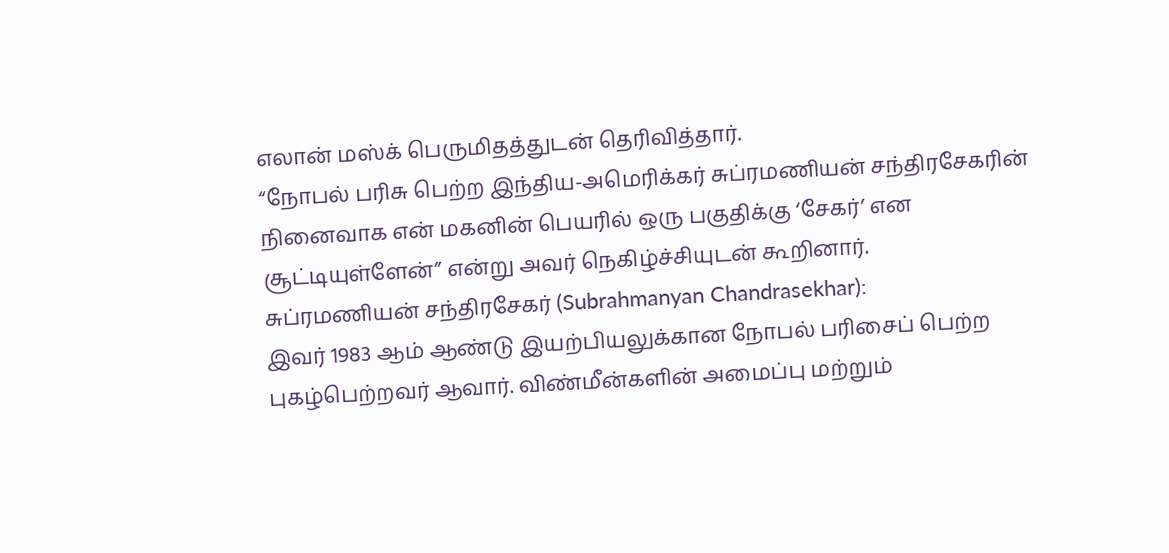எலான் மஸ்க் பெருமிதத்துடன் தெரிவித்தார்.
“நோபல் பரிசு பெற்ற இந்திய-அமெரிக்கர் சுப்ரமணியன் சந்திரசேகரின் நினைவாக என் மகனின் பெயரில் ஒரு பகுதிக்கு ‘சேகர்’ என சூட்டியுள்ளேன்” என்று அவர் நெகிழ்ச்சியுடன் கூறினார்.
சுப்ரமணியன் சந்திரசேகர் (Subrahmanyan Chandrasekhar):
இவர் 1983 ஆம் ஆண்டு இயற்பியலுக்கான நோபல் பரிசைப் பெற்ற புகழ்பெற்றவர் ஆவார். விண்மீன்களின் அமைப்பு மற்றும்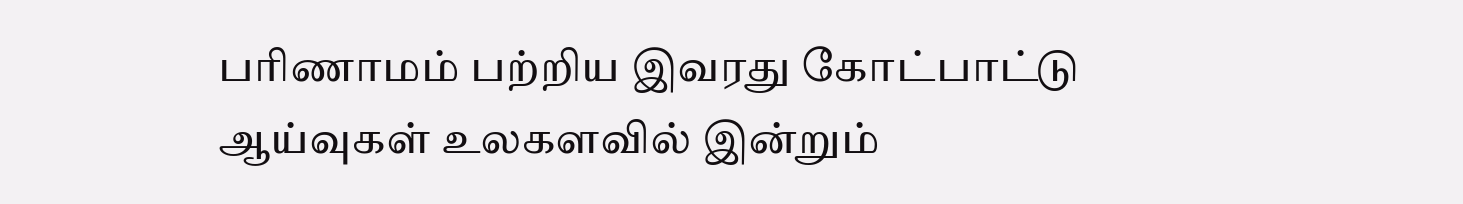பரிணாமம் பற்றிய இவரது கோட்பாட்டு ஆய்வுகள் உலகளவில் இன்றும்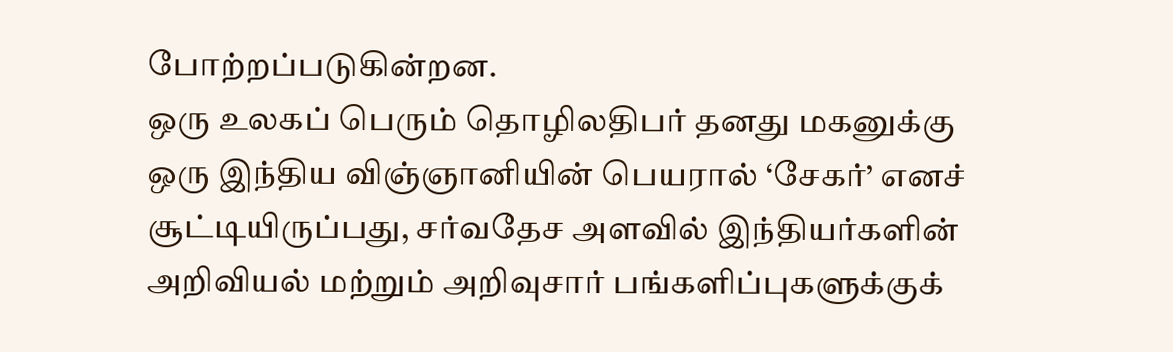போற்றப்படுகின்றன.
ஒரு உலகப் பெரும் தொழிலதிபர் தனது மகனுக்கு ஒரு இந்திய விஞ்ஞானியின் பெயரால் ‘சேகர்’ எனச் சூட்டியிருப்பது, சர்வதேச அளவில் இந்தியர்களின் அறிவியல் மற்றும் அறிவுசார் பங்களிப்புகளுக்குக்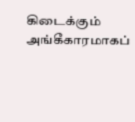கிடைக்கும் அங்கீகாரமாகப்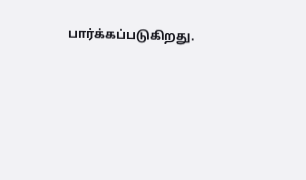பார்க்கப்படுகிறது.